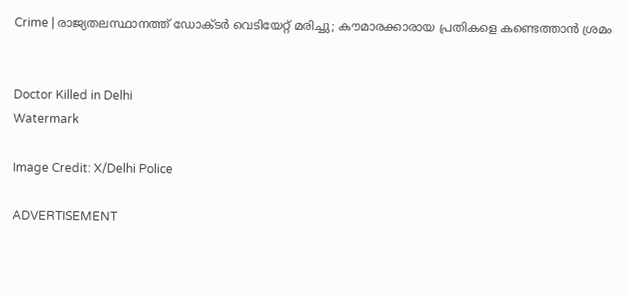Crime | രാജ്യതലസ്ഥാനത്ത് ഡോക്ടര്‍ വെടിയേറ്റ് മരിച്ചു; കൗമാരക്കാരായ പ്രതികളെ കണ്ടെത്താന്‍ ശ്രമം


Doctor Killed in Delhi
Watermark

Image Credit: X/Delhi Police

ADVERTISEMENT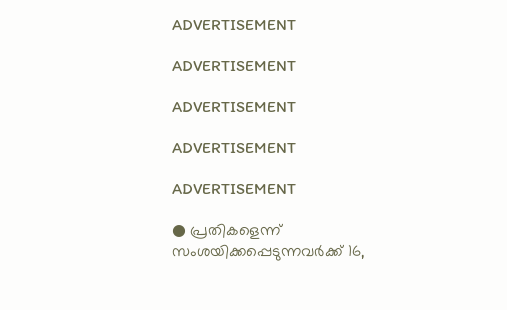ADVERTISEMENT

ADVERTISEMENT

ADVERTISEMENT

ADVERTISEMENT

ADVERTISEMENT

● പ്രതികളെന്ന് സംശയിക്കപ്പെടുന്നവര്‍ക്ക് 16,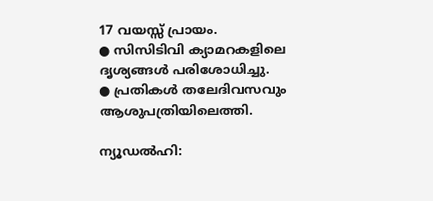17 വയസ്സ് പ്രായം.
● സിസിടിവി ക്യാമറകളിലെ ദൃശ്യങ്ങള്‍ പരിശോധിച്ചു.
● പ്രതികള്‍ തലേദിവസവും ആശുപത്രിയിലെത്തി.

ന്യൂഡല്‍ഹി: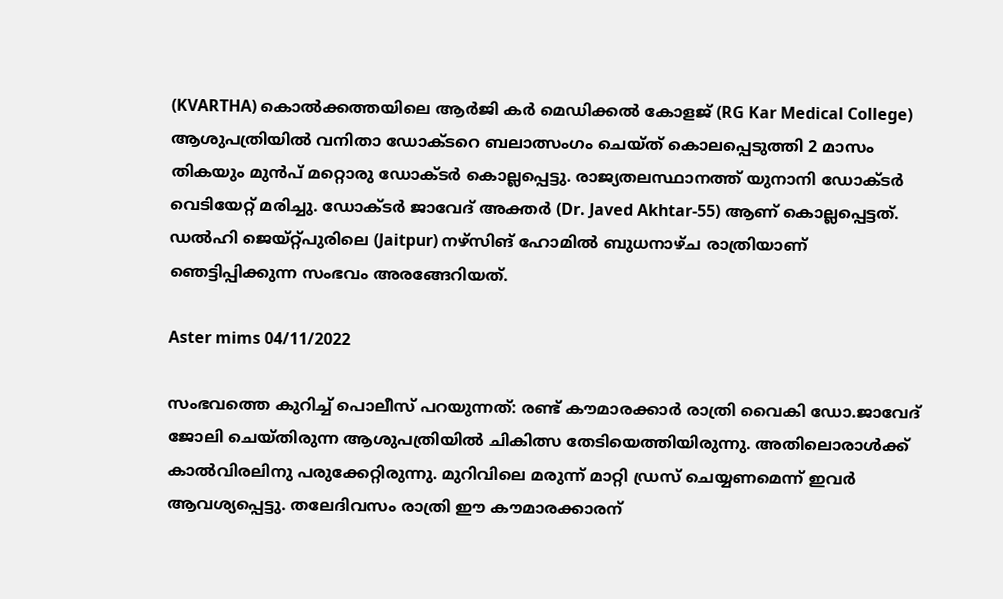(KVARTHA) കൊല്‍ക്കത്തയിലെ ആര്‍ജി കര്‍ മെഡിക്കല്‍ കോളജ് (RG Kar Medical College) ആശുപത്രിയില്‍ വനിതാ ഡോക്ടറെ ബലാത്സംഗം ചെയ്ത് കൊലപ്പെടുത്തി 2 മാസം തികയും മുന്‍പ് മറ്റൊരു ഡോക്ടര്‍ കൊല്ലപ്പെട്ടു. രാജ്യതലസ്ഥാനത്ത് യുനാനി ഡോക്ടര്‍ വെടിയേറ്റ് മരിച്ചു. ഡോക്ടര്‍ ജാവേദ് അക്തര്‍ (Dr. Javed Akhtar-55) ആണ് കൊല്ലപ്പെട്ടത്. ഡല്‍ഹി ജെയ്റ്റ്പുരിലെ (Jaitpur) നഴ്‌സിങ് ഹോമില്‍ ബുധനാഴ്ച രാത്രിയാണ് ഞെട്ടിപ്പിക്കുന്ന സംഭവം അരങ്ങേറിയത്.

Aster mims 04/11/2022

സംഭവത്തെ കുറിച്ച് പൊലീസ് പറയുന്നത്: രണ്ട് കൗമാരക്കാര്‍ രാത്രി വൈകി ഡോ.ജാവേദ് ജോലി ചെയ്തിരുന്ന ആശുപത്രിയില്‍ ചികിത്സ തേടിയെത്തിയിരുന്നു. അതിലൊരാള്‍ക്ക് കാല്‍വിരലിനു പരുക്കേറ്റിരുന്നു. മുറിവിലെ മരുന്ന് മാറ്റി ഡ്രസ് ചെയ്യണമെന്ന് ഇവര്‍ ആവശ്യപ്പെട്ടു. തലേദിവസം രാത്രി ഈ കൗമാരക്കാരന്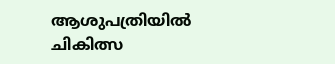ആശുപത്രിയില്‍ ചികിത്സ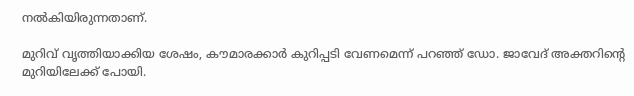നല്‍കിയിരുന്നതാണ്.

മുറിവ് വൃത്തിയാക്കിയ ശേഷം, കൗമാരക്കാര്‍ കുറിപ്പടി വേണമെന്ന് പറഞ്ഞ് ഡോ. ജാവേദ് അക്തറിന്റെ മുറിയിലേക്ക് പോയി.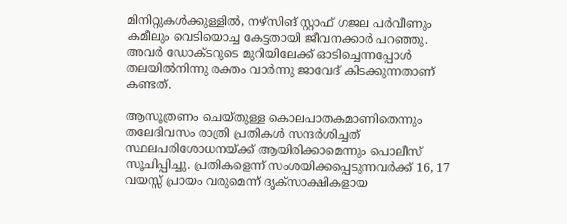മിനിറ്റുകള്‍ക്കുള്ളില്‍, നഴ്‌സിങ് സ്റ്റാഫ് ഗജല പര്‍വീണും കമീലും വെടിയൊച്ച കേട്ടതായി ജീവനക്കാര്‍ പറഞ്ഞു. അവര്‍ ഡോക്ടറുടെ മുറിയിലേക്ക് ഓടിച്ചെന്നപ്പോള്‍ തലയില്‍നിന്നു രക്തം വാര്‍ന്നു ജാവേദ് കിടക്കുന്നതാണ് കണ്ടത്.

ആസൂത്രണം ചെയ്തുള്ള കൊലപാതകമാണിതെന്നും തലേദിവസം രാത്രി പ്രതികള്‍ സന്ദര്‍ശിച്ചത് സ്ഥലപരിശോധനയ്ക്ക് ആയിരിക്കാമെന്നും പൊലീസ് സൂചിപ്പിച്ചു. പ്രതികളെന്ന് സംശയിക്കപ്പെടുന്നവര്‍ക്ക് 16, 17 വയസ്സ് പ്രായം വരുമെന്ന് ദൃക്‌സാക്ഷികളായ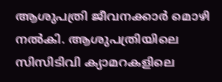ആശുപത്രി ജീവനക്കാര്‍ മൊഴി നല്‍കി. ആശുപത്രിയിലെ സിസിടിവി ക്യാമറകളിലെ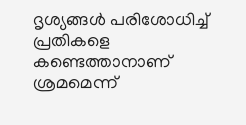ദൃശ്യങ്ങള്‍ പരിശോധിച്ച് പ്രതികളെ കണ്ടെത്താനാണ് ശ്രമമെന്ന്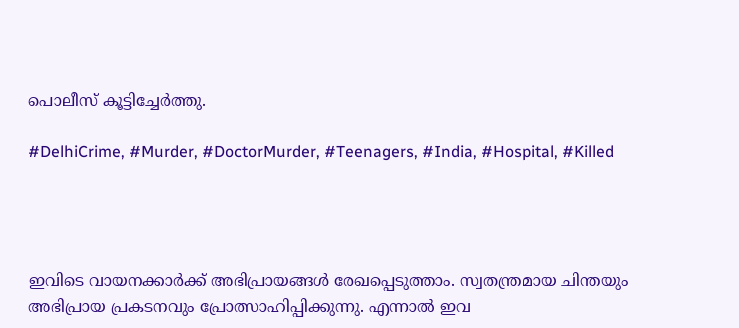പൊലീസ് കൂട്ടിച്ചേര്‍ത്തു.

#DelhiCrime, #Murder, #DoctorMurder, #Teenagers, #India, #Hospital, #Killed




ഇവിടെ വായനക്കാർക്ക് അഭിപ്രായങ്ങൾ രേഖപ്പെടുത്താം. സ്വതന്ത്രമായ ചിന്തയും അഭിപ്രായ പ്രകടനവും പ്രോത്സാഹിപ്പിക്കുന്നു. എന്നാൽ ഇവ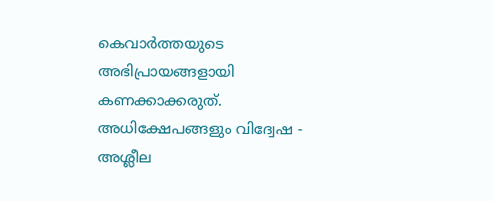കെവാർത്തയുടെ അഭിപ്രായങ്ങളായി കണക്കാക്കരുത്. അധിക്ഷേപങ്ങളും വിദ്വേഷ - അശ്ലീല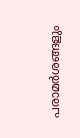പരാമർശങ്ങളും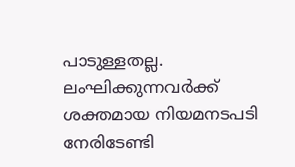പാടുള്ളതല്ല. ലംഘിക്കുന്നവർക്ക് ശക്തമായ നിയമനടപടി നേരിടേണ്ടി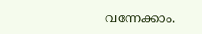വന്നേക്കാം.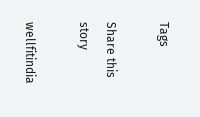Tags

Share this story

wellfitindia